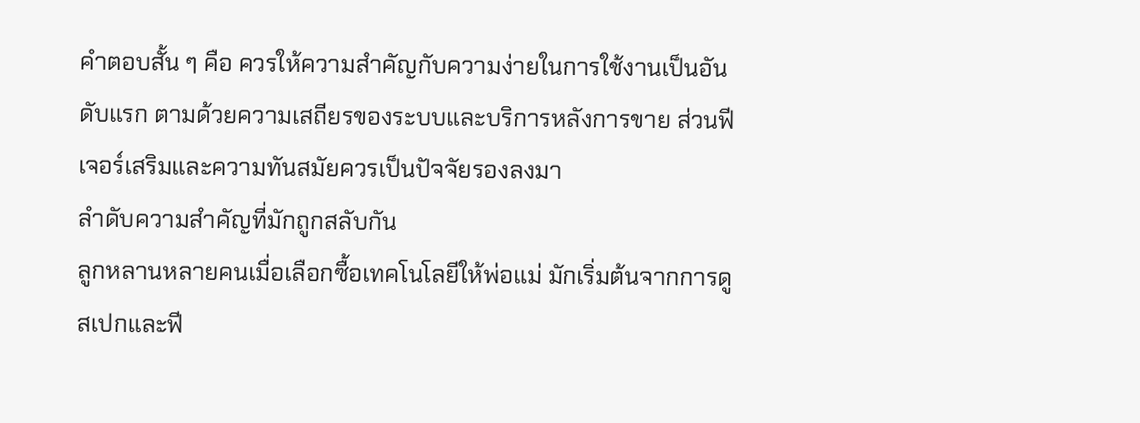คำตอบสั้น ๆ คือ ควรให้ความสำคัญกับความง่ายในการใช้งานเป็นอันดับแรก ตามด้วยความเสถียรของระบบและบริการหลังการขาย ส่วนฟีเจอร์เสริมและความทันสมัยควรเป็นปัจจัยรองลงมา
ลำดับความสำคัญที่มักถูกสลับกัน
ลูกหลานหลายคนเมื่อเลือกซื้อเทคโนโลยีให้พ่อแม่ มักเริ่มต้นจากการดูสเปกและฟี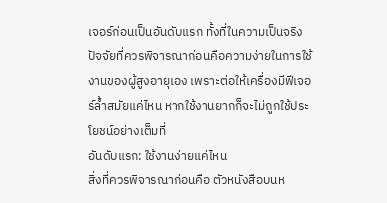เจอร์ก่อนเป็นอันดับแรก ทั้งที่ในความเป็นจริง ปัจจัยที่ควรพิจารณาก่อนคือความง่ายในการใช้งานของผู้สูงอายุเอง เพราะต่อให้เครื่องมีฟีเจอร์ล้ำสมัยแค่ไหน หากใช้งานยากก็จะไม่ถูกใช้ประโยชน์อย่างเต็มที่
อันดับแรก: ใช้งานง่ายแค่ไหน
สิ่งที่ควรพิจารณาก่อนคือ ตัวหนังสือบนห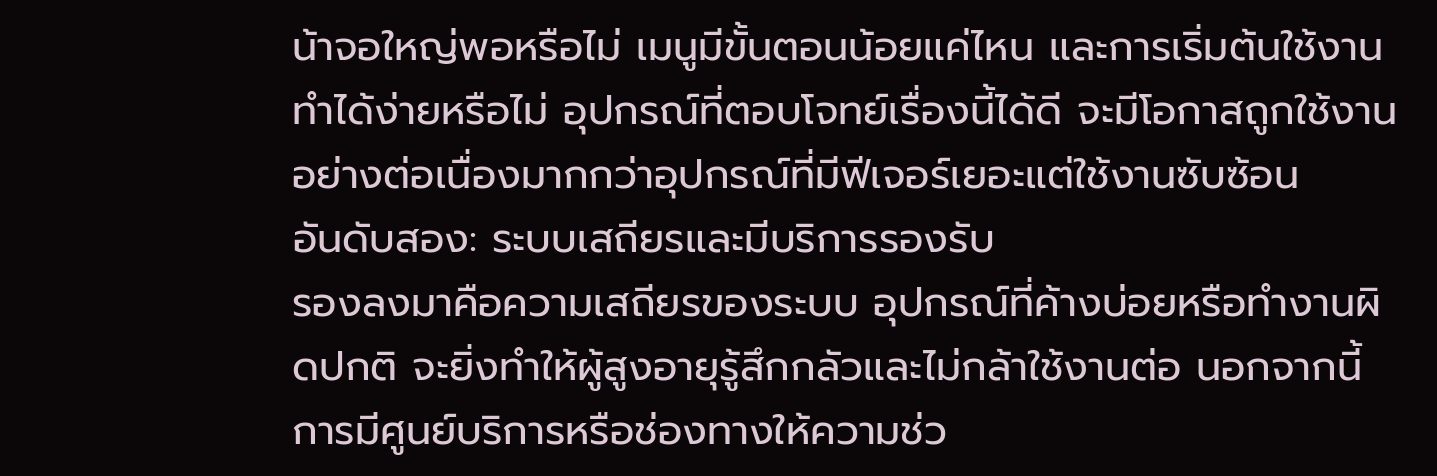น้าจอใหญ่พอหรือไม่ เมนูมีขั้นตอนน้อยแค่ไหน และการเริ่มต้นใช้งานทำได้ง่ายหรือไม่ อุปกรณ์ที่ตอบโจทย์เรื่องนี้ได้ดี จะมีโอกาสถูกใช้งานอย่างต่อเนื่องมากกว่าอุปกรณ์ที่มีฟีเจอร์เยอะแต่ใช้งานซับซ้อน
อันดับสอง: ระบบเสถียรและมีบริการรองรับ
รองลงมาคือความเสถียรของระบบ อุปกรณ์ที่ค้างบ่อยหรือทำงานผิดปกติ จะยิ่งทำให้ผู้สูงอายุรู้สึกกลัวและไม่กล้าใช้งานต่อ นอกจากนี้ การมีศูนย์บริการหรือช่องทางให้ความช่ว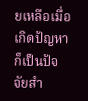ยเหลือเมื่อเกิดปัญหา ก็เป็นปัจจัยสำ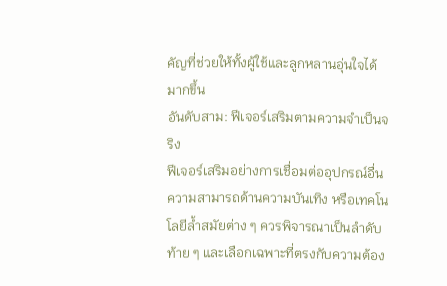คัญที่ช่วยให้ทั้งผู้ใช้และลูกหลานอุ่นใจได้มากขึ้น
อันดับสาม: ฟีเจอร์เสริมตามความจำเป็นจริง
ฟีเจอร์เสริมอย่างการเชื่อมต่ออุปกรณ์อื่น ความสามารถด้านความบันเทิง หรือเทคโนโลยีล้ำสมัยต่าง ๆ ควรพิจารณาเป็นลำดับท้าย ๆ และเลือกเฉพาะที่ตรงกับความต้อง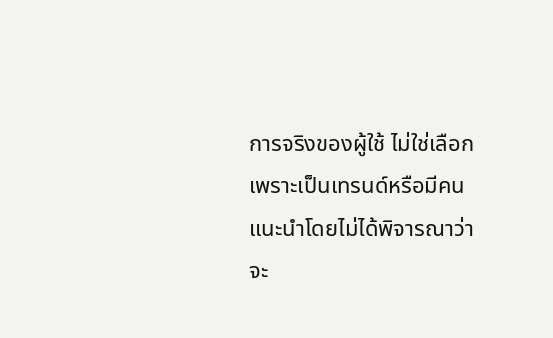การจริงของผู้ใช้ ไม่ใช่เลือกเพราะเป็นเทรนด์หรือมีคนแนะนำโดยไม่ได้พิจารณาว่าจะ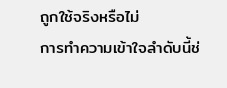ถูกใช้จริงหรือไม่
การทำความเข้าใจลำดับนี้ช่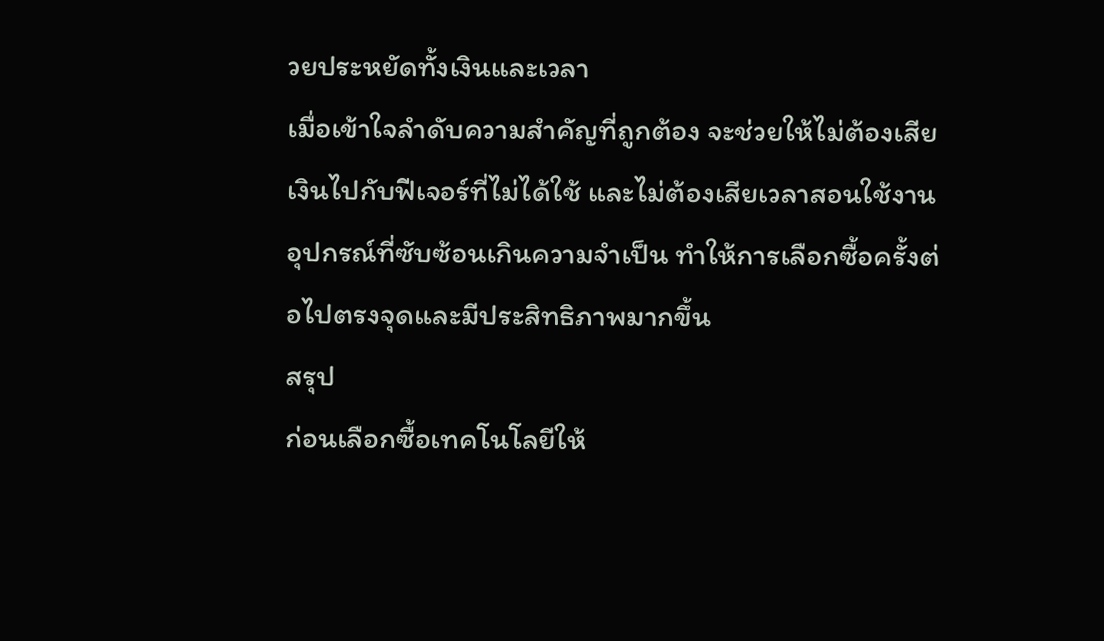วยประหยัดทั้งเงินและเวลา
เมื่อเข้าใจลำดับความสำคัญที่ถูกต้อง จะช่วยให้ไม่ต้องเสียเงินไปกับฟีเจอร์ที่ไม่ได้ใช้ และไม่ต้องเสียเวลาสอนใช้งานอุปกรณ์ที่ซับซ้อนเกินความจำเป็น ทำให้การเลือกซื้อครั้งต่อไปตรงจุดและมีประสิทธิภาพมากขึ้น
สรุป
ก่อนเลือกซื้อเทคโนโลยีให้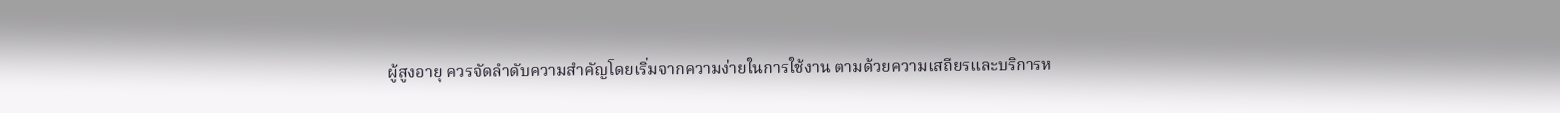ผู้สูงอายุ ควรจัดลำดับความสำคัญโดยเริ่มจากความง่ายในการใช้งาน ตามด้วยความเสถียรและบริการห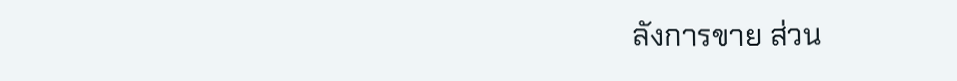ลังการขาย ส่วน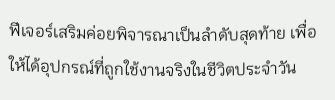ฟีเจอร์เสริมค่อยพิจารณาเป็นลำดับสุดท้าย เพื่อให้ได้อุปกรณ์ที่ถูกใช้งานจริงในชีวิตประจำวัน